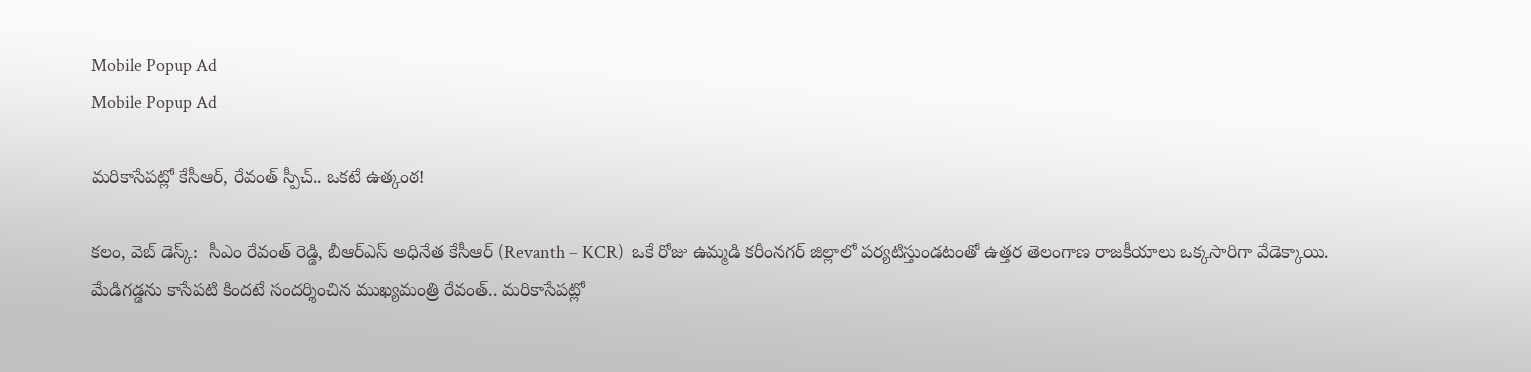Mobile Popup Ad
Mobile Popup Ad

మరికాసేపట్లో కేసీఆర్, రేవంత్ స్పీచ్.. ఒకటే ఉత్కంఠ!

కలం, వెబ్ డెస్క్:  సీఎం రేవంత్ రెడ్డి, బీఆర్ఎస్ అధినేత కేసీఆర్ (Revanth – KCR)  ఒకే రోజు ఉమ్మడి కరీంనగర్ జిల్లాలో పర్యటిస్తుండటంతో ఉత్తర తెలంగాణ రాజకీయాలు ఒక్కసారిగా వేడెక్కాయి. మేడిగడ్డను కాసేపటి కిందటే సందర్శించిన ముఖ్యమంత్రి రేవంత్.. మరికాసేపట్లో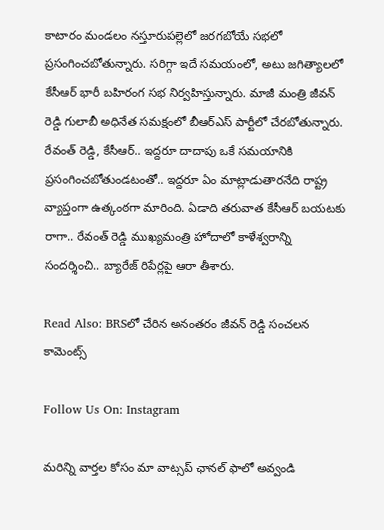కాటారం మండలం నస్తూరుపల్లెలో జరగబోయే సభలో ప్రసంగించబోతున్నారు. సరిగ్గా ఇదే సమయంలో, అటు జగిత్యాలలో కేసీఆర్ భారీ బహిరంగ సభ నిర్వహిస్తున్నారు. మాజీ మంత్రి జీవన్ రెడ్డి గులాబీ అధినేత సమక్షంలో బీఆర్ఎస్ పార్టీలో చేరబోతున్నారు. రేవంత్ రెడ్డి, కేసీఆర్.. ఇద్దరూ దాదాపు ఒకే సమయానికి ప్రసంగించబోతుండటంతో.. ఇద్దరూ ఏం మాట్లాడుతారనేది రాష్ట్ర వ్యాప్తంగా ఉత్కంఠగా మారింది. ఏడాది తరువాత కేసీఆర్ బయటకు రాగా.. రేవంత్ రెడ్డి ముఖ్యమంత్రి హోదాలో కాళేశ్వరాన్ని సందర్శించి.. బ్యారేజ్ రిపేర్లపై ఆరా తీశారు.

Read Also: BRSలో చేరిన అనంతరం జీవన్ రెడ్డి సంచలన కామెంట్స్

Follow Us On: Instagram

మ‌రిన్ని వార్త‌ల కోసం మా వాట్స‌ప్ ఛాన‌ల్ ఫాలో అవ్వండి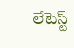లేటెస్ట్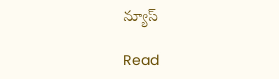న్యూస్‌

Read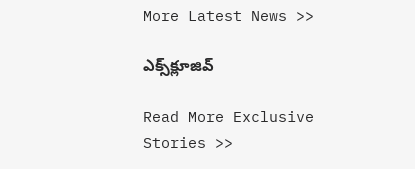More Latest News >>

ఎక్స్‌క్లూజివ్‌

Read More Exclusive Stories >>